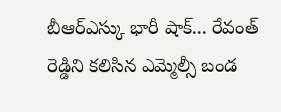బీఆర్ఎస్కు భారీ షాక్... రేవంత్ రెడ్డిని కలిసిన ఎమ్మెల్సీ బండ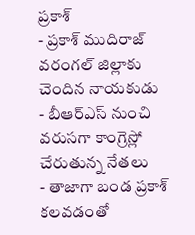ప్రకాశ్
- ప్రకాశ్ ముదిరాజ్ వరంగల్ జిల్లాకు చెందిన నాయకుడు
- బీఆర్ఎస్ నుంచి వరుసగా కాంగ్రెస్లో చేరుతున్న నేతలు
- తాజాగా బండ ప్రకాశ్ కలవడంతో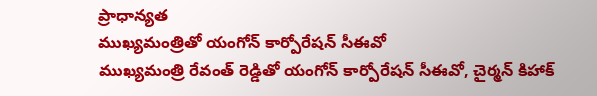ప్రాధాన్యత
ముఖ్యమంత్రితో యంగోన్ కార్పోరేషన్ సీఈవో
ముఖ్యమంత్రి రేవంత్ రెడ్డితో యంగోన్ కార్పోరేషన్ సీఈవో, చైర్మన్ కిహాక్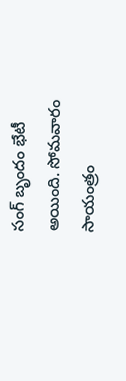సంగ్ బృందం భేటీ అయింది. సోమవారం సాయంత్రం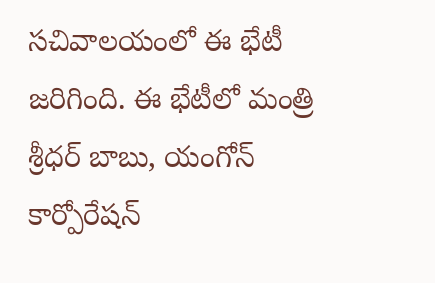సచివాలయంలో ఈ భేటీ జరిగింది. ఈ భేటీలో మంత్రి శ్రీధర్ బాబు, యంగోన్ కార్పోరేషన్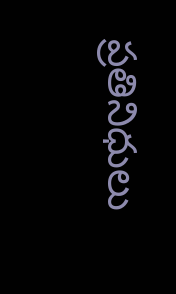ప్రతినిధులు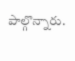పాల్గొన్నారు.